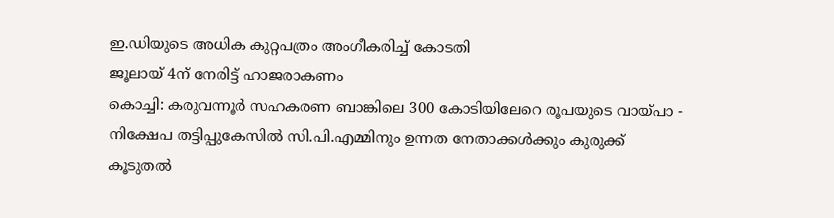ഇ.ഡിയുടെ അധിക കുറ്റപത്രം അംഗീകരിച്ച് കോടതി
ജൂലായ് 4ന് നേരിട്ട് ഹാജരാകണം
കൊച്ചി: കരുവന്നൂർ സഹകരണ ബാങ്കിലെ 300 കോടിയിലേറെ രൂപയുടെ വായ്പാ - നിക്ഷേപ തട്ടിപ്പുകേസിൽ സി.പി.എമ്മിനും ഉന്നത നേതാക്കൾക്കും കുരുക്ക് കൂടുതൽ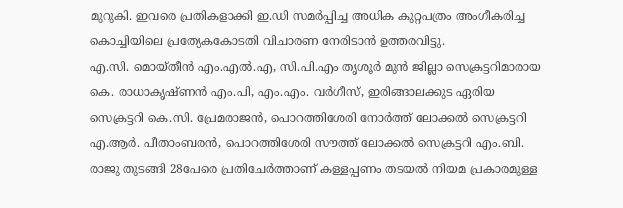മുറുകി. ഇവരെ പ്രതികളാക്കി ഇ.ഡി സമർപ്പിച്ച അധിക കുറ്റപത്രം അംഗീകരിച്ച കൊച്ചിയിലെ പ്രത്യേകകോടതി വിചാരണ നേരിടാൻ ഉത്തരവിട്ടു.
എ.സി. മൊയ്തീൻ എം.എൽ.എ, സി.പി.എം തൃശൂർ മുൻ ജില്ലാ സെക്രട്ടറിമാരായ കെ. രാധാകൃഷ്ണൻ എം.പി, എം.എം. വർഗീസ്, ഇരിങ്ങാലക്കുട ഏരിയ സെക്രട്ടറി കെ.സി. പ്രേമരാജൻ, പൊറത്തിശേരി നോർത്ത് ലോക്കൽ സെക്രട്ടറി എ.ആർ. പീതാംബരൻ, പൊറത്തിശേരി സൗത്ത് ലോക്കൽ സെക്രട്ടറി എം.ബി. രാജു തുടങ്ങി 28പേരെ പ്രതിചേർത്താണ് കള്ളപ്പണം തടയൽ നിയമ പ്രകാരമുള്ള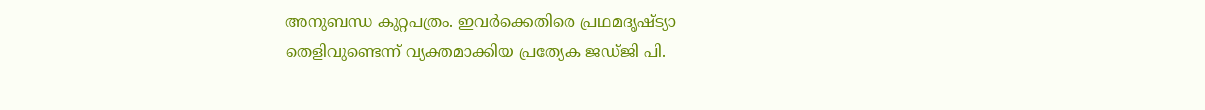അനുബന്ധ കുറ്റപത്രം. ഇവർക്കെതിരെ പ്രഥമദൃഷ്ട്യാ തെളിവുണ്ടെന്ന് വ്യക്തമാക്കിയ പ്രത്യേക ജഡ്ജി പി.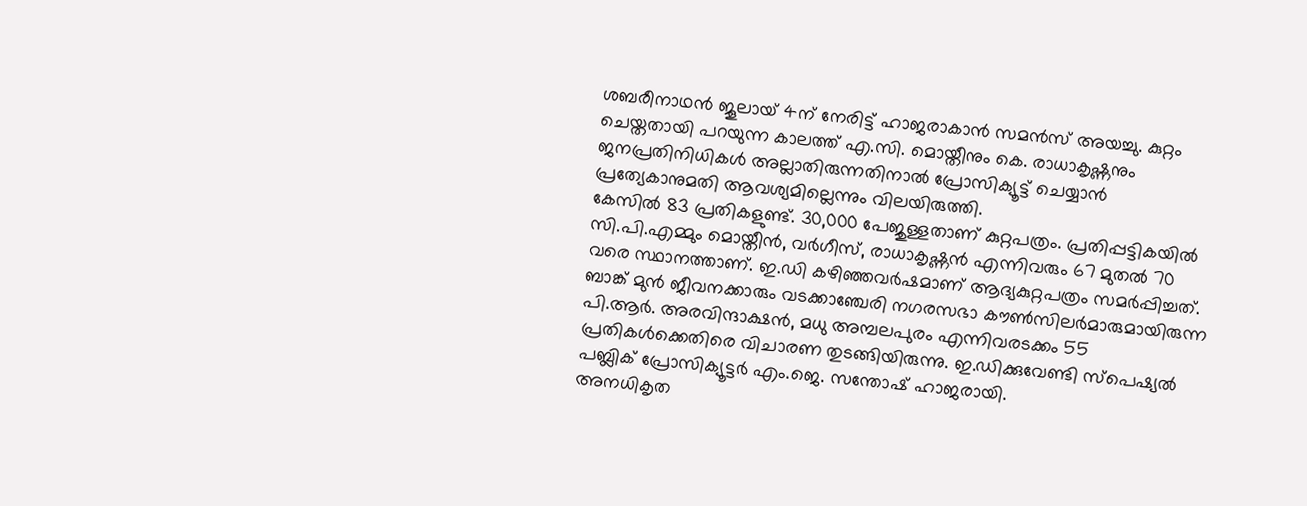ശബരീനാഥൻ ജൂലായ് 4ന് നേരിട്ട് ഹാജരാകാൻ സമൻസ് അയച്ചു. കുറ്റം ചെയ്തതായി പറയുന്ന കാലത്ത് എ.സി. മൊയ്തീനും കെ. രാധാകൃഷ്ണനും ജനപ്രതിനിധികൾ അല്ലാതിരുന്നതിനാൽ പ്രോസിക്യൂട്ട് ചെയ്യാൻ പ്രത്യേകാനുമതി ആവശ്യമില്ലെന്നും വിലയിരുത്തി.
കേസിൽ 83 പ്രതികളുണ്ട്. 30,000 പേജുള്ളതാണ് കുറ്റപത്രം. പ്രതിപ്പട്ടികയിൽ സി.പി.എമ്മും മൊയ്തീൻ, വർഗീസ്, രാധാകൃഷ്ണൻ എന്നിവരും 67 മുതൽ 70 വരെ സ്ഥാനത്താണ്. ഇ.ഡി കഴിഞ്ഞവർഷമാണ് ആദ്യകുറ്റപത്രം സമർപ്പിച്ചത്. ബാങ്ക് മുൻ ജീവനക്കാരും വടക്കാഞ്ചേരി നഗരസഭാ കൗൺസിലർമാരുമായിരുന്ന പി.ആർ. അരവിന്ദാക്ഷൻ, മധു അമ്പലപുരം എന്നിവരടക്കം 55 പ്രതികൾക്കെതിരെ വിചാരണ തുടങ്ങിയിരുന്നു. ഇ.ഡിക്കുവേണ്ടി സ്പെഷ്യൽ പബ്ലിക് പ്രോസിക്യൂട്ടർ എം.ജെ. സന്തോഷ് ഹാജരായി.
അനധികൃത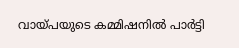വായ്പയുടെ കമ്മിഷനിൽ പാർട്ടി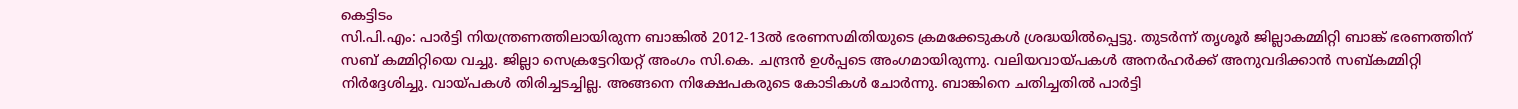കെട്ടിടം
സി.പി.എം: പാർട്ടി നിയന്ത്രണത്തിലായിരുന്ന ബാങ്കിൽ 2012-13ൽ ഭരണസമിതിയുടെ ക്രമക്കേടുകൾ ശ്രദ്ധയിൽപ്പെട്ടു. തുടർന്ന് തൃശൂർ ജില്ലാകമ്മിറ്റി ബാങ്ക് ഭരണത്തിന് സബ് കമ്മിറ്റിയെ വച്ചു. ജില്ലാ സെക്രട്ടേറിയറ്റ് അംഗം സി.കെ. ചന്ദ്രൻ ഉൾപ്പടെ അംഗമായിരുന്നു. വലിയവായ്പകൾ അനർഹർക്ക് അനുവദിക്കാൻ സബ്കമ്മിറ്റി നിർദ്ദേശിച്ചു. വായ്പകൾ തിരിച്ചടച്ചില്ല. അങ്ങനെ നിക്ഷേപകരുടെ കോടികൾ ചോർന്നു. ബാങ്കിനെ ചതിച്ചതിൽ പാർട്ടി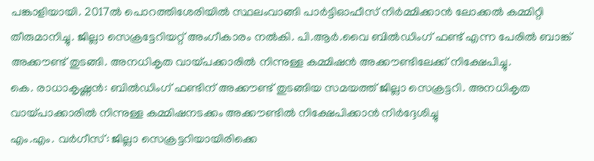പങ്കാളിയായി. 2017ൽ പൊറത്തിശേരിയിൽ സ്ഥലംവാങ്ങി പാർട്ടിഓഫീസ് നിർമ്മിക്കാൻ ലോക്കൽ കമ്മിറ്റി തീരുമാനിച്ചു. ജില്ലാ സെക്രട്ടേറിയറ്റ് അംഗീകാരം നൽകി. പി.ആർ.വൈ ബിൽഡിംഗ് ഫണ്ട് എന്ന പേരിൽ ബാങ്ക് അക്കൗണ്ട് തുടങ്ങി. അനധികൃത വായ്പക്കാരിൽ നിന്നുള്ള കമ്മിഷൻ അക്കൗണ്ടിലേക്ക് നിക്ഷേപിച്ചു.
കെ. രാധാകൃഷ്ണൻ: ബിൽഡിംഗ് ഫണ്ടിന് അക്കൗണ്ട് തുടങ്ങിയ സമയത്ത് ജില്ലാ സെക്രട്ടറി. അനധികൃത വായ്പാക്കാരിൽ നിന്നുള്ള കമ്മിഷനടക്കം അക്കൗണ്ടിൽ നിക്ഷേപിക്കാൻ നിർദ്ദേശിച്ചു
എം.എം. വർഗീസ്: ജില്ലാ സെക്രട്ടറിയായിരിക്കെ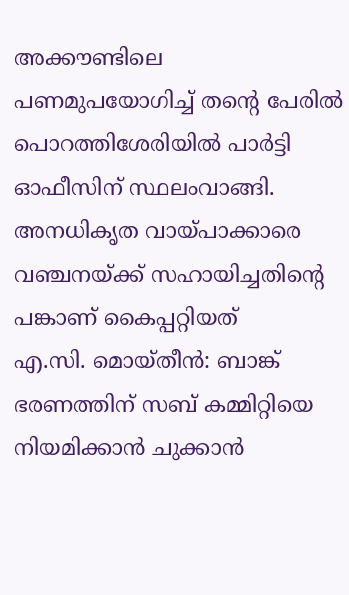അക്കൗണ്ടിലെ പണമുപയോഗിച്ച് തന്റെ പേരിൽ പൊറത്തിശേരിയിൽ പാർട്ടി ഓഫീസിന് സ്ഥലംവാങ്ങി. അനധികൃത വായ്പാക്കാരെ വഞ്ചനയ്ക്ക് സഹായിച്ചതിന്റെ പങ്കാണ് കൈപ്പറ്റിയത്
എ.സി. മൊയ്തീൻ: ബാങ്ക് ഭരണത്തിന് സബ് കമ്മിറ്റിയെ നിയമിക്കാൻ ചുക്കാൻ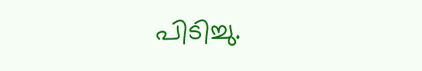പിടിച്ചു.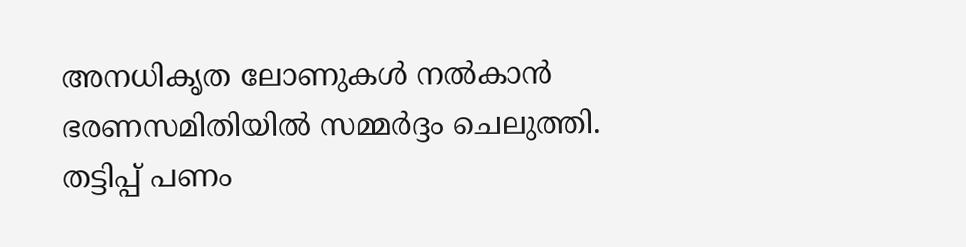അനധികൃത ലോണുകൾ നൽകാൻ ഭരണസമിതിയിൽ സമ്മർദ്ദം ചെലുത്തി. തട്ടിപ്പ് പണം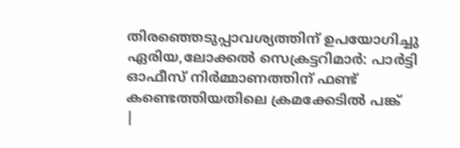തിരഞ്ഞെടുപ്പാവശ്യത്തിന് ഉപയോഗിച്ചു
ഏരിയ,ലോക്കൽ സെക്രട്ടറിമാർ: പാർട്ടി ഓഫീസ് നിർമ്മാണത്തിന് ഫണ്ട് കണ്ടെത്തിയതിലെ ക്രമക്കേടിൽ പങ്ക്
|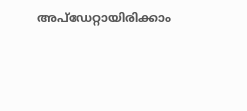അപ്ഡേറ്റായിരിക്കാം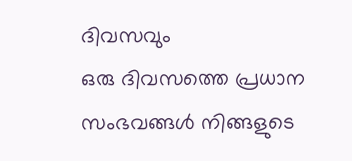ദിവസവും
ഒരു ദിവസത്തെ പ്രധാന സംഭവങ്ങൾ നിങ്ങളുടെ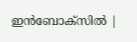ഇൻബോക്സിൽ |